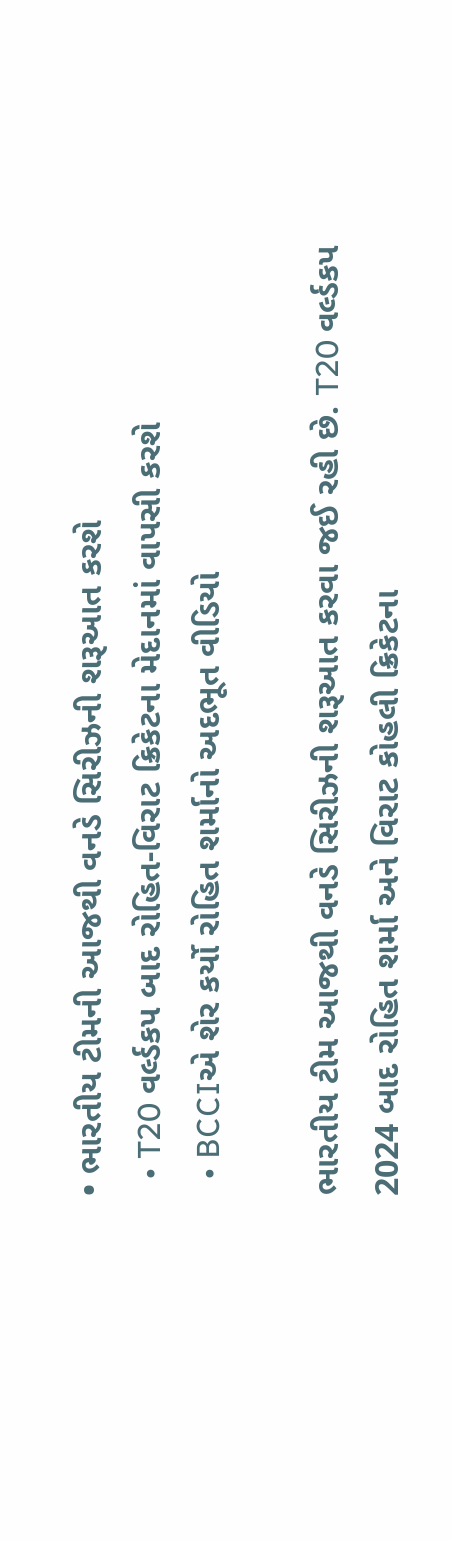• ભારતીય ટીમની આજથી વનડે સિરીઝની શરૂઆત કરશે
  • T20 વર્લ્ડકપ બાદ રોહિત-વિરાટ ક્રિકેટના મેદાનમાં વાપસી કરશે
  • BCCIએ શેર કર્યો રોહિત શર્માનો અદભૂત વીડિયો

ભારતીય ટીમ આજથી વનડે સિરીઝની શરૂઆત કરવા જઈ રહી છે. T20 વર્લ્ડકપ 2024 બાદ રોહિત શર્મા અને વિરાટ કોહલી ક્રિકેટના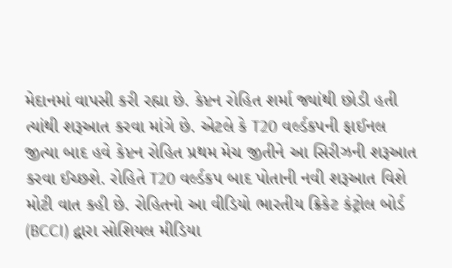મેદાનમાં વાપસી કરી રહ્યા છે. કેપ્ટન રોહિત શર્મા જ્યાંથી છોડી હતી ત્યાંથી શરૂઆત કરવા માંગે છે. એટલે કે T20 વર્લ્ડકપની ફાઈનલ જીત્યા બાદ હવે કેપ્ટન રોહિત પ્રથમ મેચ જીતીને આ સિરીઝની શરૂઆત કરવા ઈચ્છશે. રોહિતે T20 વર્લ્ડકપ બાદ પોતાની નવી શરૂઆત વિશે મોટી વાત કહી છે. રોહિતનો આ વીડિયો ભારતીય ક્રિકેટ કંટ્રોલ બોર્ડ (BCCI) દ્વારા સોશિયલ મીડિયા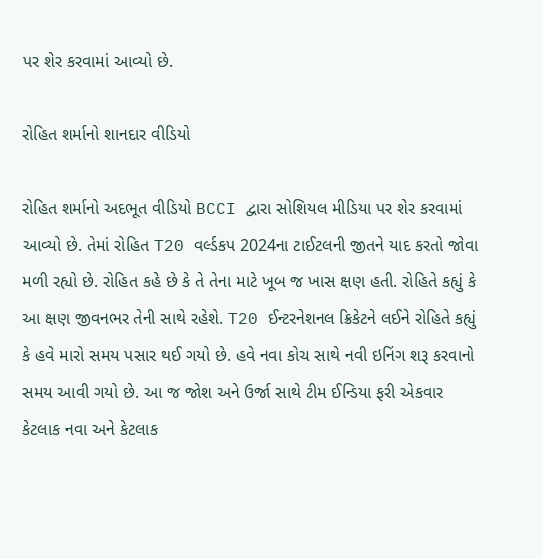પર શેર કરવામાં આવ્યો છે.

રોહિત શર્માનો શાનદાર વીડિયો

રોહિત શર્માનો અદભૂત વીડિયો BCCI દ્વારા સોશિયલ મીડિયા પર શેર કરવામાં આવ્યો છે. તેમાં રોહિત T20 વર્લ્ડકપ 2024ના ટાઈટલની જીતને યાદ કરતો જોવા મળી રહ્યો છે. રોહિત કહે છે કે તે તેના માટે ખૂબ જ ખાસ ક્ષણ હતી. રોહિતે કહ્યું કે આ ક્ષણ જીવનભર તેની સાથે રહેશે. T20 ઈન્ટરનેશનલ ક્રિકેટને લઈને રોહિતે કહ્યું કે હવે મારો સમય પસાર થઈ ગયો છે. હવે નવા કોચ સાથે નવી ઇનિંગ શરૂ કરવાનો સમય આવી ગયો છે. આ જ જોશ અને ઉર્જા સાથે ટીમ ઈન્ડિયા ફરી એકવાર કેટલાક નવા અને કેટલાક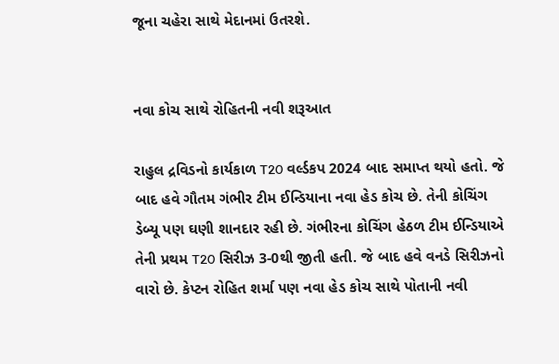જૂના ચહેરા સાથે મેદાનમાં ઉતરશે.


નવા કોચ સાથે રોહિતની નવી શરૂઆત

રાહુલ દ્રવિડનો કાર્યકાળ T20 વર્લ્ડકપ 2024 બાદ સમાપ્ત થયો હતો. જે બાદ હવે ગૌતમ ગંભીર ટીમ ઈન્ડિયાના નવા હેડ કોચ છે. તેની કોચિંગ ડેબ્યૂ પણ ઘણી શાનદાર રહી છે. ગંભીરના કોચિંગ હેઠળ ટીમ ઈન્ડિયાએ તેની પ્રથમ T20 સિરીઝ 3-0થી જીતી હતી. જે બાદ હવે વનડે સિરીઝનો વારો છે. કેપ્ટન રોહિત શર્મા પણ નવા હેડ કોચ સાથે પોતાની નવી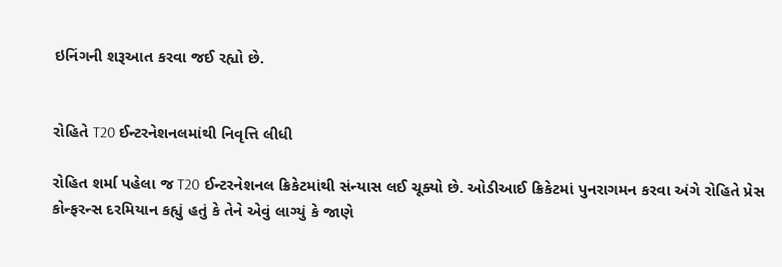ઇનિંગની શરૂઆત કરવા જઈ રહ્યો છે.


રોહિતે T20 ઈન્ટરનેશનલમાંથી નિવૃત્તિ લીધી

રોહિત શર્મા પહેલા જ T20 ઈન્ટરનેશનલ ક્રિકેટમાંથી સંન્યાસ લઈ ચૂક્યો છે. ઓડીઆઈ ક્રિકેટમાં પુનરાગમન કરવા અંગે રોહિતે પ્રેસ કોન્ફરન્સ દરમિયાન કહ્યું હતું કે તેને એવું લાગ્યું કે જાણે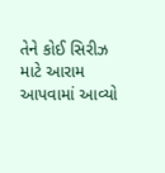તેને કોઈ સિરીઝ માટે આરામ આપવામાં આવ્યો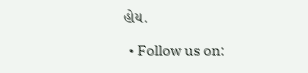હોય.

  • Follow us on: